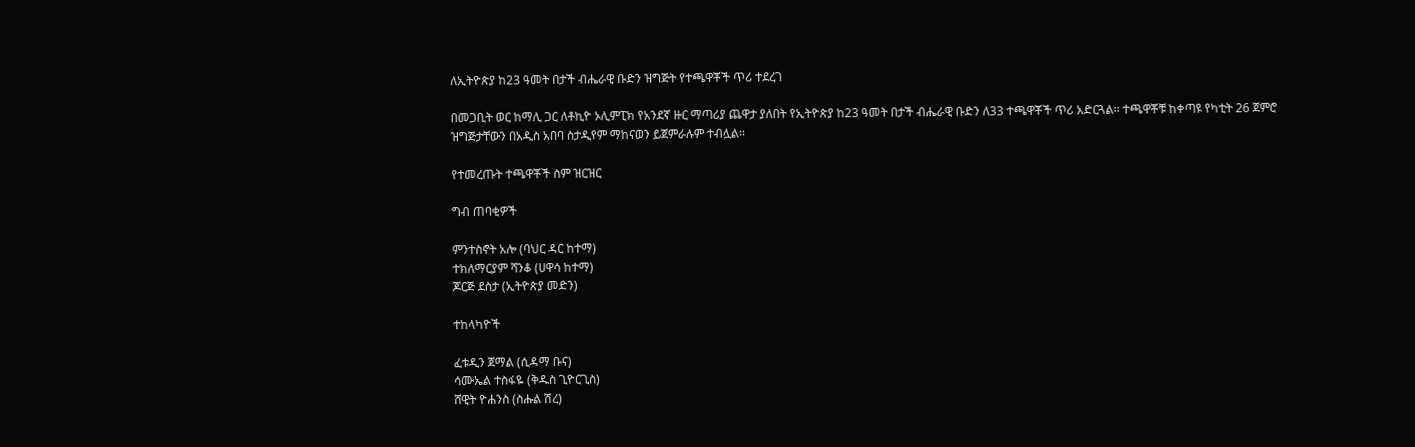ለኢትዮጵያ ከ23 ዓመት በታች ብሔራዊ ቡድን ዝግጅት የተጫዋቾች ጥሪ ተደረገ

በመጋቢት ወር ከማሊ ጋር ለቶኪዮ ኦሊምፒክ የአንደኛ ዙር ማጣሪያ ጨዋታ ያለበት የኢትዮጵያ ከ23 ዓመት በታች ብሔራዊ ቡድን ለ33 ተጫዋቾች ጥሪ አድርጓል፡፡ ተጫዋቾቹ ከቀጣዩ የካቲት 26 ጀምሮ ዝግጅታቸውን በአዲስ አበባ ስታዲየም ማከናወን ይጀምራሉም ተብሏል፡፡

የተመረጡት ተጫዋቾች ስም ዝርዝር

ግብ ጠባቂዎች

ምንተስኖት አሎ (ባህር ዳር ከተማ)
ተክለማርያም ሻንቆ (ሀዋሳ ከተማ)
ጆርጅ ደስታ (ኢትዮጵያ መድን)

ተከላካዮች

ፈቱዲን ጀማል (ሲዳማ ቡና)
ሳሙኤል ተስፋዬ (ቅዱስ ጊዮርጊስ)
ሸዊት ዮሐንስ (ስሑል ሽረ)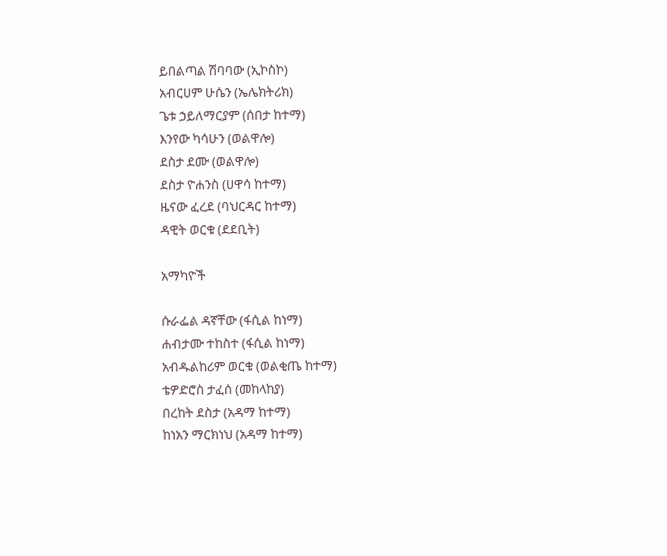ይበልጣል ሽባባው (ኢኮስኮ)
አብርሀም ሁሴን (ኤሌክትሪክ)
ጌቱ ኃይለማርያም (ሰበታ ከተማ)
እንየው ካሳሁን (ወልዋሎ)
ደስታ ደሙ (ወልዋሎ)
ደስታ ዮሐንስ (ሀዋሳ ከተማ)
ዜናው ፈረደ (ባህርዳር ከተማ)
ዳዊት ወርቁ (ደደቢት)

አማካዮች

ሱራፌል ዳኛቸው (ፋሲል ከነማ)
ሐብታሙ ተከስተ (ፋሲል ከነማ)
አብዱልከሪም ወርቁ (ወልቂጤ ከተማ)
ቴዎድሮስ ታፈሰ (መከላከያ)
በረከት ደስታ (አዳማ ከተማ)
ከነአን ማርክነህ (አዳማ ከተማ)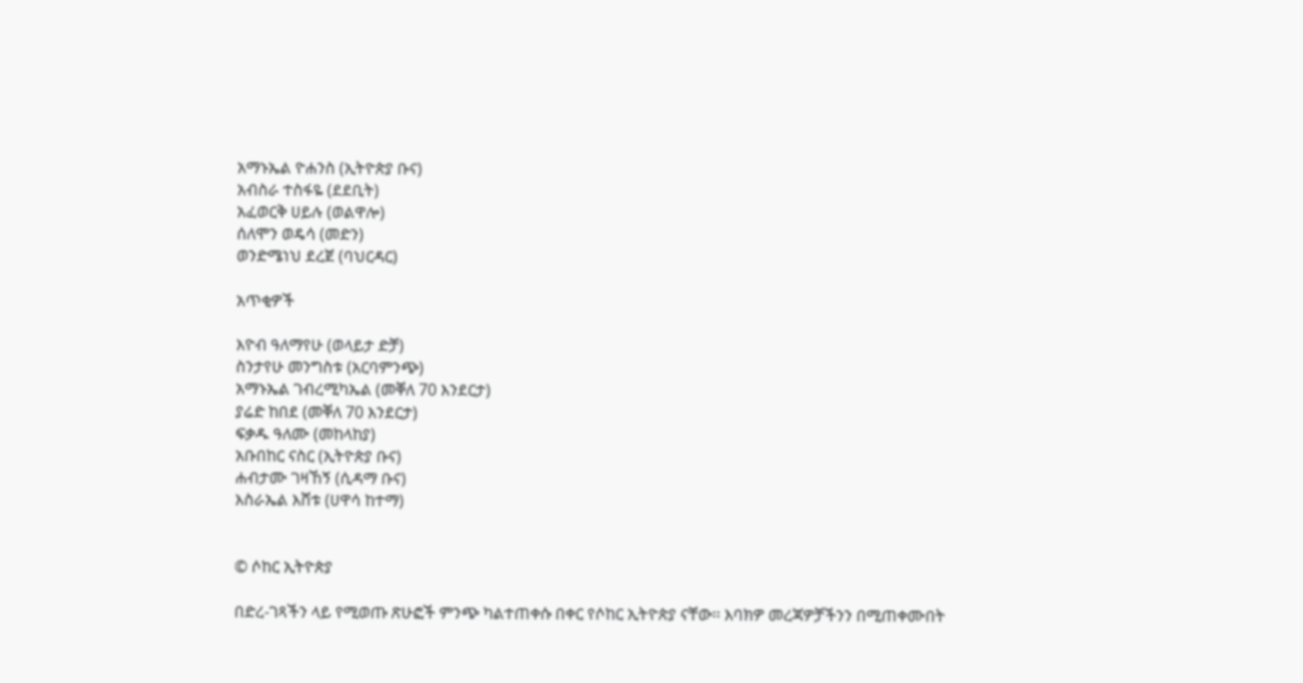አማኑኤል ዮሐንስ (ኢትዮጵያ ቡና)
አብስራ ተስፋዬ (ደደቢት)
አፈወርቅ ሀይሉ (ወልዋሎ)
ሰለሞን ወዴሳ (መድን)
ወንድሜነህ ደረጀ (ባህርዳር)

አጥቂዎች

እዮብ ዓለማየሁ (ወላይታ ድቻ)
ስንታየሁ መንግስቱ (አርባምንጭ)
አማኑኤል ገብረሚካኤል (መቐለ 70 እንደርታ)
ያሬድ ከበደ (መቐለ 70 እንደርታ)
ፍቃዱ ዓለሙ (መከላከያ)
አቡበከር ናስር (ኢትዮጵያ ቡና)
ሐብታሙ ገዛኸኝ (ሲዳማ ቡና)
እስራኤል እሸቱ (ሀዋሳ ከተማ)


© ሶከር ኢትዮጵያ

በድረ-ገጻችን ላይ የሚወጡ ጽሁፎች ምንጭ ካልተጠቀሱ በቀር የሶከር ኢትዮጵያ ናቸው፡፡ እባክዎ መረጃዎቻችንን በሚጠቀሙበት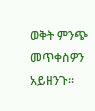ወቅት ምንጭ መጥቀስዎን አይዘንጉ፡፡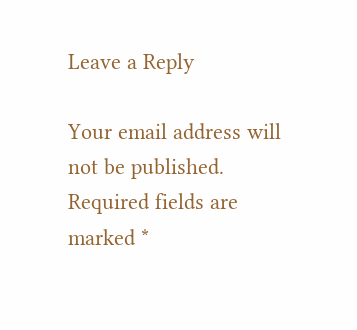Leave a Reply

Your email address will not be published. Required fields are marked *